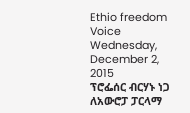Ethio freedom Voice
Wednesday, December 2, 2015
ፕሮፌሰር ብርሃኑ ነጋ ለአውሮፓ ፓርላማ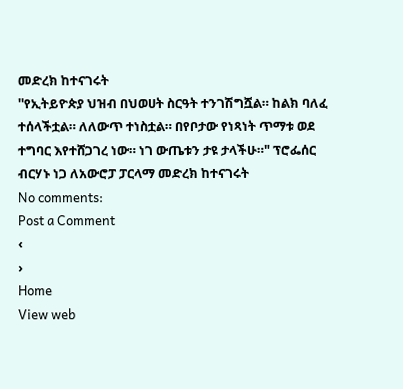መድረክ ከተናገሩት
''የኢትይዮጵያ ህዝብ በህወሀት ስርዓት ተንገሽግሿል። ከልክ ባለፈ ተሰላችቷል። ለለውጥ ተነስቷል። በየቦታው የነጻነት ጥማቱ ወደ ተግባር እየተሸጋገረ ነው። ነገ ውጤቱን ታዩ ታላችሁ።" ፕሮፌሰር ብርሃኑ ነጋ ለአውሮፓ ፓርላማ መድረክ ከተናገሩት
No comments:
Post a Comment
‹
›
Home
View web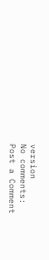version
No comments:
Post a Comment